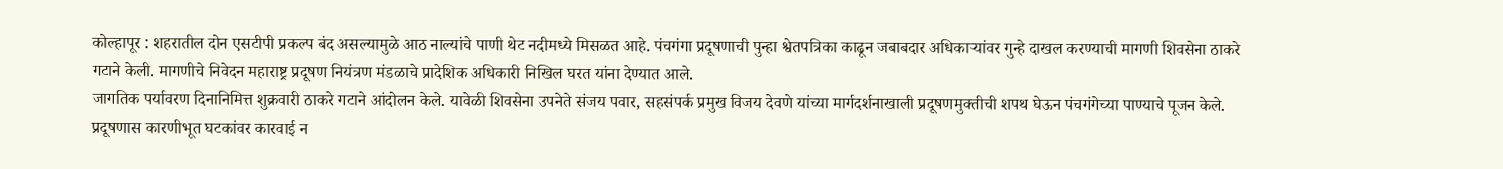कोल्हापूर : शहरातील दोन एसटीपी प्रकल्प बंद असल्यामुळे आठ नाल्यांचे पाणी थेट नदीमध्ये मिसळत आहे. पंचगंगा प्रदूषणाची पुन्हा श्वेतपत्रिका काढून जबाबदार अधिकाऱ्यांवर गुन्हे दाखल करण्याची मागणी शिवसेना ठाकरे गटाने केली. मागणीचे निवेदन महाराष्ट्र प्रदूषण नियंत्रण मंडळाचे प्रादेशिक अधिकारी निखिल घरत यांना देण्यात आले.
जागतिक पर्यावरण दिनानिमित्त शुक्रवारी ठाकरे गटाने आंदोलन केले. यावेळी शिवसेना उपनेते संजय पवार, सहसंपर्क प्रमुख विजय देवणे यांच्या मार्गदर्शनाखाली प्रदूषणमुक्तीची शपथ घेऊन पंचगंगेच्या पाण्याचे पूजन केले. प्रदूषणास कारणीभूत घटकांवर कारवाई न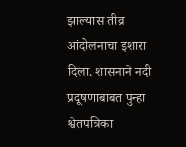झाल्यास तीव्र आंदोलनाचा इशारा दिला. शासनाने नदी प्रदूषणाबाबत पुन्हा श्वेतपत्रिका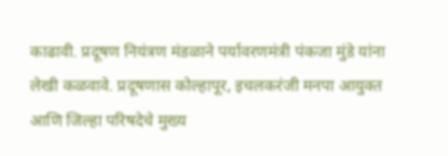काढावी. प्रदूषण नियंत्रण मंडळाने पर्यावरणमंत्री पंकजा मुंडे यांना लेखी कळवावे. प्रदूषणास कोल्हापूर, इचलकरंजी मनपा आयुक्त आणि जिल्हा परिषदेचे मुख्य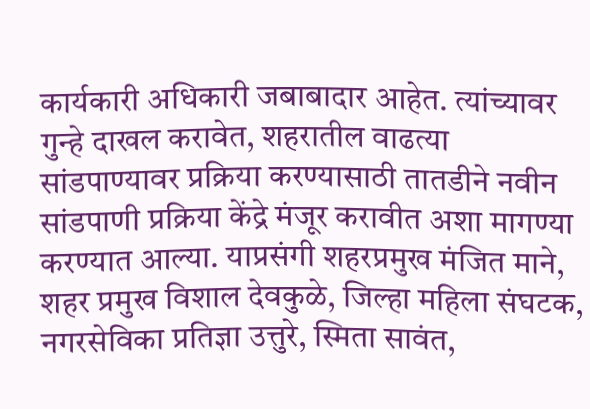कार्यकारी अधिकारी जबाबादार आहेत. त्यांच्यावर गुन्हे दाखल करावेत, शहरातील वाढत्या सांडपाण्यावर प्रक्रिया करण्यासाठी तातडीने नवीन सांडपाणी प्रक्रिया केंद्रे मंजूर करावीत अशा मागण्या करण्यात आल्या. याप्रसंगी शहरप्रमुख मंजित माने, शहर प्रमुख विशाल देवकुळे, जिल्हा महिला संघटक, नगरसेविका प्रतिज्ञा उत्तुरे, स्मिता सावंत,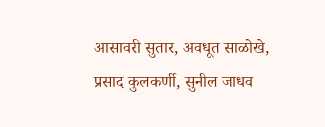आसावरी सुतार, अवधूत साळोखे, प्रसाद कुलकर्णी, सुनील जाधव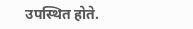उपस्थित होते.